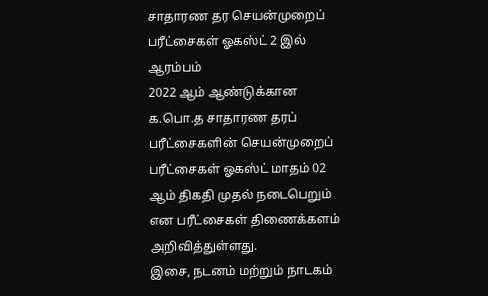சாதாரண தர செயன்முறைப் பரீட்சைகள் ஓகஸ்ட் 2 இல் ஆரம்பம்
2022 ஆம் ஆண்டுக்கான க.பொ.த சாதாரண தரப் பரீட்சைகளின் செயன்முறைப் பரீட்சைகள் ஓகஸ்ட் மாதம் 02 ஆம் திகதி முதல் நடைபெறும் என பரீட்சைகள் திணைக்களம் அறிவித்துள்ளது.
இசை, நடனம் மற்றும் நாடகம்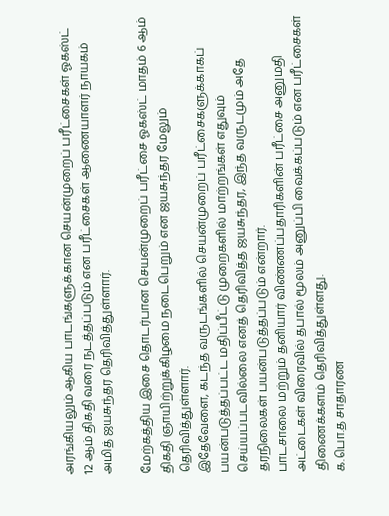அரங்கியலும் ஆகிய பாடங்களுக்கான செயன்முறைப் பரீட்சைகள் ஓகஸ்ட் 12 ஆம் திகதி வரை நடத்தப்படும் என பரீட்சைகள் ஆணையாளர் நாயகம் அமித் ஜயசுந்தர தெரிவித்துள்ளார்.

மேற்கத்திய இசை தொடர்பான செயன்முறைப் பரீட்சை ஓகஸ்ட் மாதம் 6 ஆம் திகதி ஞாயிற்றுக்கிழமை நடைபெறும் என ஜயசுந்தர மேலும் தெரிவித்துள்ளார்.
இதேவேளை, கடந்த வருடங்களில் செயன்முறைப் பரீட்சைகளுக்காகப் பயன்படுத்தப்பட்ட மதிப்பீட்டு முறைகளில் மாற்றங்கள் எதுவும் செய்யப்படவில்லை எனத் தெரிவித்த ஜயசுந்தர, இந்த வருடமும் அதே தரநிலைகள் பயன்படுத்தப்படும் என்றார்.
பாடசாலை மற்றும் தனியார் விண்ணப்பதாரிகளின் பரீட்சை அனுமதி அட்டைகள் விரைவில் தபால் மூலம் அனுப்பி வைக்கப்படும் என பரீட்சைகள் திணைக்களம் தெரிவித்துள்ளது.
க.பொ.த சாதாரண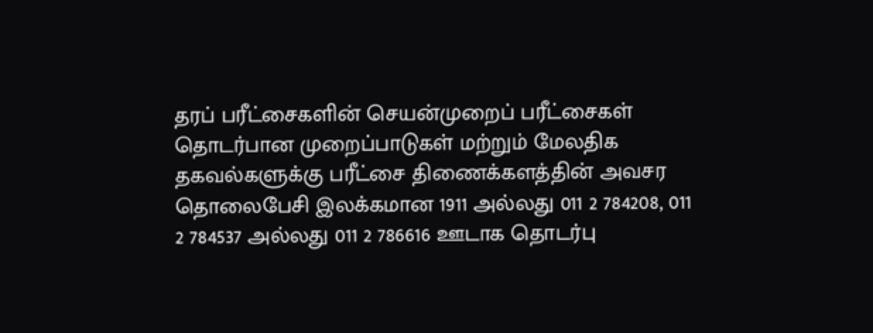தரப் பரீட்சைகளின் செயன்முறைப் பரீட்சைகள் தொடர்பான முறைப்பாடுகள் மற்றும் மேலதிக தகவல்களுக்கு பரீட்சை திணைக்களத்தின் அவசர தொலைபேசி இலக்கமான 1911 அல்லது 011 2 784208, 011 2 784537 அல்லது 011 2 786616 ஊடாக தொடர்பு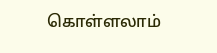கொள்ளலாம்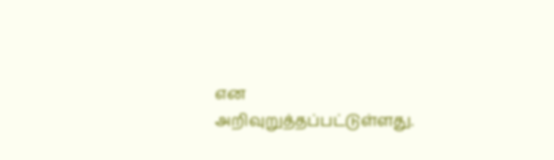என அறிவுறுத்தப்பட்டுள்ளது.